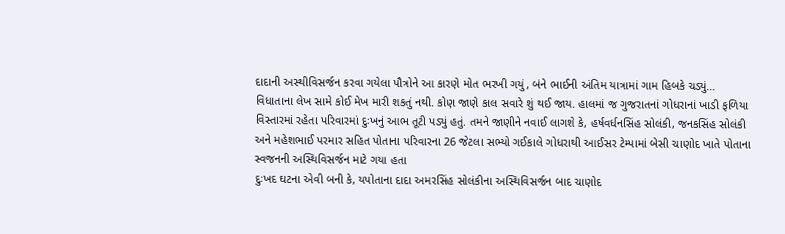દાદાની અસ્થીવિસર્જન કરવા ગયેલા પૌત્રોને આ કારણે મોત ભરખી ગયું, બંને ભાઈની અંતિમ યાત્રામાં ગામ હિબકે ચડ્યું…
વિધાતાના લેખ સામે કોઈ મેખ મારી શકતું નથી. કોણ જાણે કાલ સવારે શું થઈ જાય. હાલમાં જ ગુજરાતનાં ગોધરાનાં ખાડી ફળિયા વિસ્તારમાં રહેતા પરિવારમાં દુઃખનું આભ તૂટી પડ્યું હતું. તમને જાણીને નવાઈ લાગશે કે, હર્ષવર્ધનસિંહ સોલંકી, જનકસિંહ સોલંકી અને મહેશભાઈ પરમાર સહિત પોતાના પરિવારના 26 જેટલા સભ્યો ગઈકાલે ગોધરાથી આઈસર ટેમ્પામાં બેસી ચાણોદ ખાતે પોતાના સ્વજનની અસ્થિવિસર્જન માટે ગયા હતા
દુઃખદ ઘટના એવી બની કે, યપોતાના દાદા અમરસિંહ સોલંકીના અસ્થિવિસર્જન બાદ ચાણોદ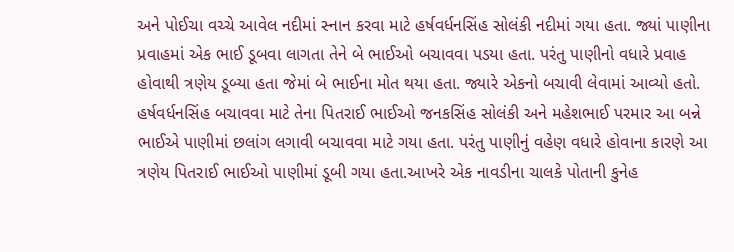અને પોઈચા વચ્ચે આવેલ નદીમાં સ્નાન કરવા માટે હર્ષવર્ધનસિંહ સોલંકી નદીમાં ગયા હતા. જ્યાં પાણીના પ્રવાહમાં એક ભાઈ ડૂબવા લાગતા તેને બે ભાઈઓ બચાવવા પડયા હતા. પરંતુ પાણીનો વધારે પ્રવાહ હોવાથી ત્રણેય ડૂબ્યા હતા જેમાં બે ભાઈના મોત થયા હતા. જ્યારે એકનો બચાવી લેવામાં આવ્યો હતો.
હર્ષવર્ધનસિંહ બચાવવા માટે તેના પિતરાઈ ભાઈઓ જનકસિંહ સોલંકી અને મહેશભાઈ પરમાર આ બન્ને ભાઈએ પાણીમાં છલાંગ લગાવી બચાવવા માટે ગયા હતા. પરંતુ પાણીનું વહેણ વધારે હોવાના કારણે આ ત્રણેય પિતરાઈ ભાઈઓ પાણીમાં ડૂબી ગયા હતા.આખરે એક નાવડીના ચાલકે પોતાની કુનેહ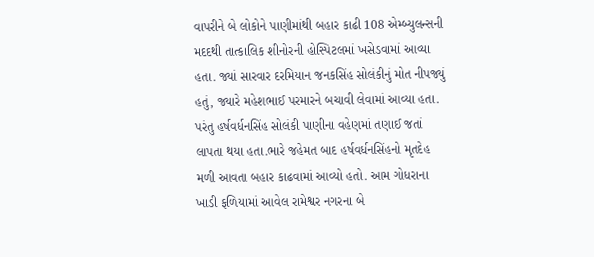વાપરીને બે લોકોને પાણીમાંથી બહાર કાઢી 108 એમ્બ્યુલન્સની મદદથી તાત્કાલિક શીનોરની હોસ્પિટલમાં ખસેડવામાં આવ્યા હતા. જ્યાં સારવાર દરમિયાન જનકસિંહ સોલંકીનું મોત નીપજ્યું હતું, જ્યારે મહેશભાઈ પરમારને બચાવી લેવામાં આવ્યા હતા.
પરંતુ હર્ષવર્ધનસિંહ સોલંકી પાણીના વહેણમાં તણાઈ જતાં લાપતા થયા હતા.ભારે જહેમત બાદ હર્ષવર્ધનસિંહનો મૃતદેહ મળી આવતા બહાર કાઢવામાં આવ્યો હતો. આમ ગોધરાના ખાડી ફળિયામાં આવેલ રામેશ્વર નગરના બે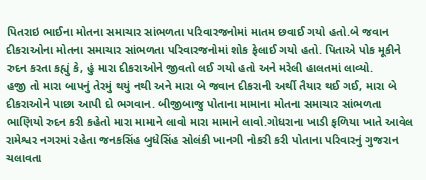પિતરાઇ ભાઈના મોતના સમાચાર સાંભળતા પરિવારજનોમાં માતમ છવાઈ ગયો હતો.બે જવાન દીકરાઓના મોતના સમાચાર સાંભળતા પરિવારજનોમાં શોક ફેલાઈ ગયો હતો. પિતાએ પોક મૂકીને રુદન કરતા કહ્યું કે, હું મારા દીકરાઓને જીવતો લઈ ગયો હતો અને મરેલી હાલતમાં લાવ્યો.
હજી તો મારા બાપનું તેરમું થયું નથી અને મારા બે જવાન દીકરાની અર્થી તૈયાર થઈ ગઈ, મારા બે દીકરાઓને પાછા આપી દો ભગવાન. બીજીબાજુ પોતાના મામાના મોતના સમાચાર સાંભળતા ભાણિયો રુદન કરી કહેતો મારા મામાને લાવો મારા મામાને લાવો.ગોધરાના ખાડી ફળિયા ખાતે આવેલ રામેશ્વર નગરમાં રહેતા જનકસિંહ બુધેસિંહ સોલંકી ખાનગી નોકરી કરી પોતાના પરિવારનું ગુજરાન ચલાવતા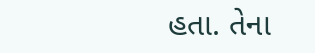હતા. તેના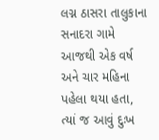લગ્ન ઠાસરા તાલુકાના સનાદરા ગામે આજથી એક વર્ષ અને ચાર મહિના પહેલા થયા હતા, ત્યાં જ આવું દુઃખ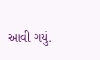આવી ગયું.